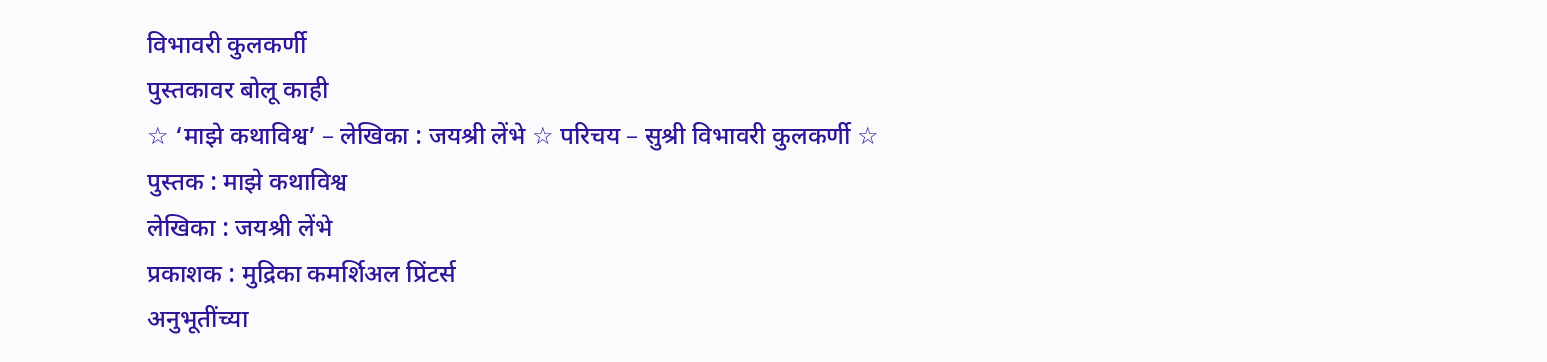विभावरी कुलकर्णी
पुस्तकावर बोलू काही
☆ ‘माझे कथाविश्व’ – लेखिका : जयश्री लेंभे ☆ परिचय – सुश्री विभावरी कुलकर्णी ☆
पुस्तक : माझे कथाविश्व
लेखिका : जयश्री लेंभे
प्रकाशक : मुद्रिका कमर्शिअल प्रिंटर्स
अनुभूतींच्या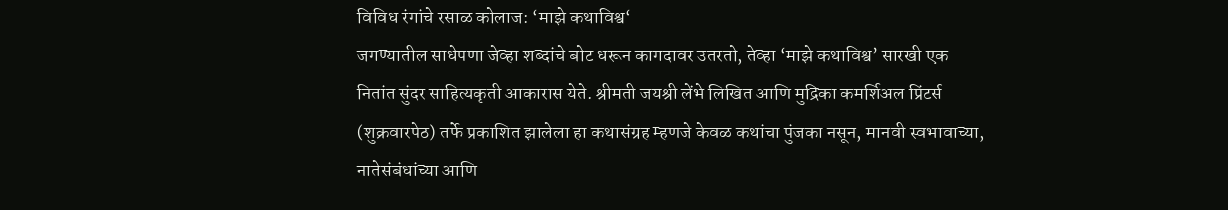विविध रंगांचे रसाळ कोलाज: ‘माझे कथाविश्व‘
जगण्यातील साधेपणा जेव्हा शब्दांचे बोट धरून कागदावर उतरतो, तेव्हा ‘माझे कथाविश्व’ सारखी एक नितांत सुंदर साहित्यकृती आकारास येते. श्रीमती जयश्री लेंभे लिखित आणि मुद्रिका कमर्शिअल प्रिंटर्स (शुक्रवारपेठ) तर्फे प्रकाशित झालेला हा कथासंग्रह म्हणजे केवळ कथांचा पुंजका नसून, मानवी स्वभावाच्या, नातेसंबंधांच्या आणि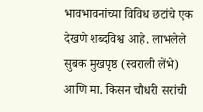भावभावनांच्या विविध छटांचे एक देखणे शब्दविश्व आहे. लाभलेले सुबक मुखपृष्ठ (स्वराली लेंभे) आणि मा. किसन चौधरी सरांची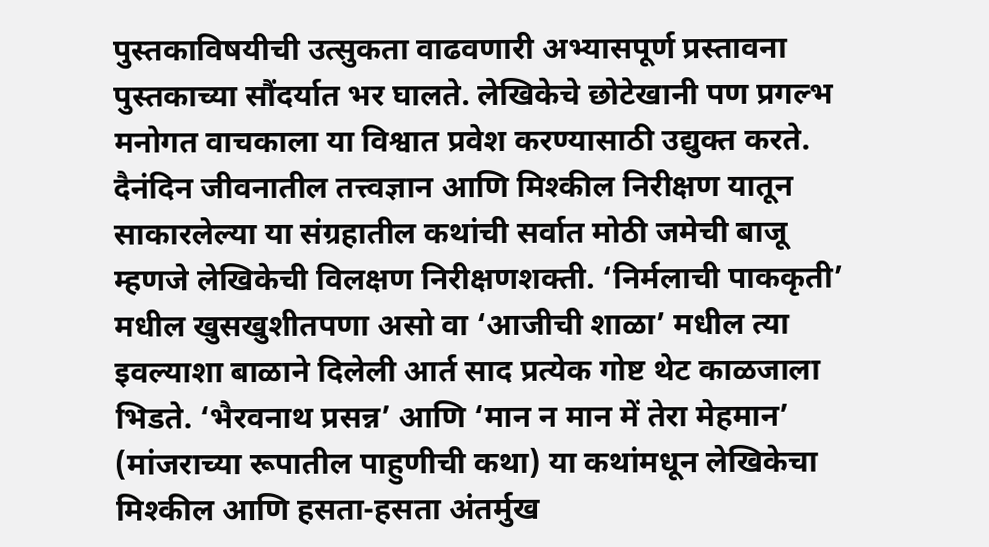पुस्तकाविषयीची उत्सुकता वाढवणारी अभ्यासपूर्ण प्रस्तावना पुस्तकाच्या सौंदर्यात भर घालते. लेखिकेचे छोटेखानी पण प्रगल्भ मनोगत वाचकाला या विश्वात प्रवेश करण्यासाठी उद्युक्त करते.
दैनंदिन जीवनातील तत्त्वज्ञान आणि मिश्कील निरीक्षण यातून साकारलेल्या या संग्रहातील कथांची सर्वात मोठी जमेची बाजू म्हणजे लेखिकेची विलक्षण निरीक्षणशक्ती. ‘निर्मलाची पाककृती’ मधील खुसखुशीतपणा असो वा ‘आजीची शाळा’ मधील त्या इवल्याशा बाळाने दिलेली आर्त साद प्रत्येक गोष्ट थेट काळजाला भिडते. ‘भैरवनाथ प्रसन्न’ आणि ‘मान न मान में तेरा मेहमान’ (मांजराच्या रूपातील पाहुणीची कथा) या कथांमधून लेखिकेचा मिश्कील आणि हसता-हसता अंतर्मुख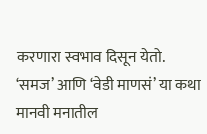करणारा स्वभाव दिसून येतो. ‘समज’ आणि ‘वेडी माणसं’ या कथा मानवी मनातील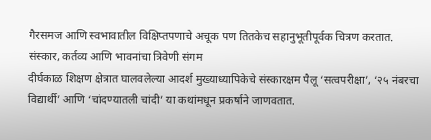गैरसमज आणि स्वभावातील विक्षिप्तपणाचे अचूक पण तितकेच सहानुभूतीपूर्वक चित्रण करतात.
संस्कार, कर्तव्य आणि भावनांचा त्रिवेणी संगम
दीर्घकाळ शिक्षण क्षेत्रात घालवलेल्या आदर्श मुख्याध्यापिकेचे संस्कारक्षम पैलू ‘सत्वपरीक्षा’, ‘२५ नंबरचा विद्यार्थी’ आणि ‘चांदण्यातली चांदी’ या कथांमधून प्रकर्षाने जाणवतात.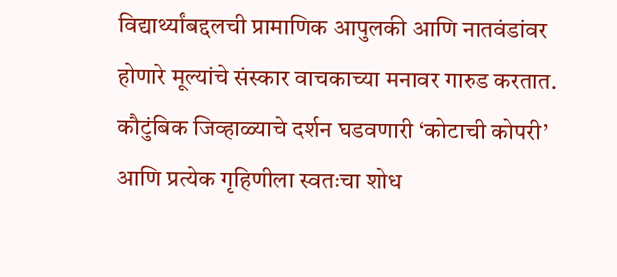विद्यार्थ्यांबद्दलची प्रामाणिक आपुलकी आणि नातवंडांवर होणारे मूल्यांचे संस्कार वाचकाच्या मनावर गारुड करतात. कौटुंबिक जिव्हाळ्याचे दर्शन घडवणारी ‘कोटाची कोपरी’ आणि प्रत्येक गृहिणीला स्वतःचा शोध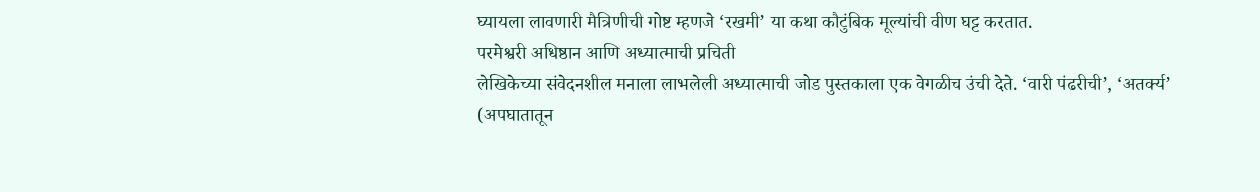घ्यायला लावणारी मैत्रिणीची गोष्ट म्हणजे ‘रखमी’ या कथा कौटुंबिक मूल्यांची वीण घट्ट करतात.
परमेश्वरी अधिष्ठान आणि अध्यात्माची प्रचिती
लेखिकेच्या संवेदनशील मनाला लाभलेली अध्यात्माची जोड पुस्तकाला एक वेगळीच उंची देते. ‘वारी पंढरीची’, ‘अतर्क्य’ (अपघातातून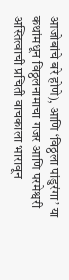आजोबांचे बरे होणे), आणि ‘विठ्ठला पांडुरंगा’ या कथांमधून विठ्ठलनामाचा गजर आणि परमेश्वरी अस्तित्वाची प्रचिती वाचकाला भारावून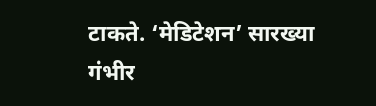टाकते. ‘मेडिटेशन’ सारख्या गंभीर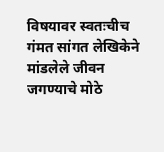विषयावर स्वतःचीच गंमत सांगत लेखिकेने मांडलेले जीवन जगण्याचे मोठे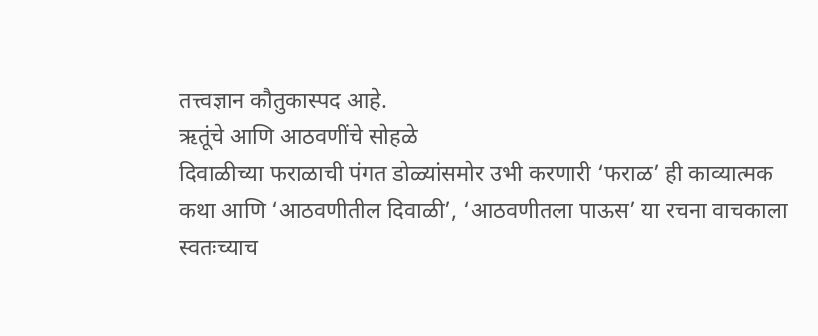तत्त्वज्ञान कौतुकास्पद आहे.
ऋतूंचे आणि आठवणींचे सोहळे
दिवाळीच्या फराळाची पंगत डोळ्यांसमोर उभी करणारी ‘फराळ’ ही काव्यात्मक कथा आणि ‘आठवणीतील दिवाळी’, ‘आठवणीतला पाऊस’ या रचना वाचकाला स्वतःच्याच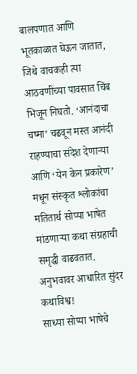बालपणात आणि भूतकाळात घेऊन जातात, जिथे वाचकही त्या आठवणींच्या पावसात चिंब भिजून निघतो. ‘आनंदाचा चष्मा’ चढवून मस्त आनंदी राहण्याचा संदेश देणाऱ्या आणि ‘येन केन प्रकारेण’ मधून संस्कृत श्लोकांचा मतितार्थ सोप्या भाषेत मांडणाऱ्या कथा संग्रहाची समृद्धी वाढवतात.
अनुभवावर आधारित सुंदर कथाविश्व!
साध्या सोप्या भाषेचे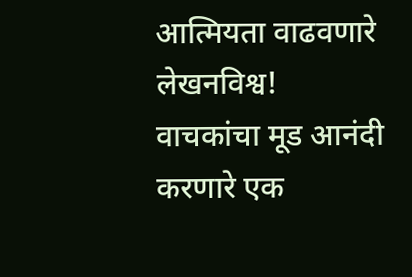आत्मियता वाढवणारे लेखनविश्व!
वाचकांचा मूड आनंदी करणारे एक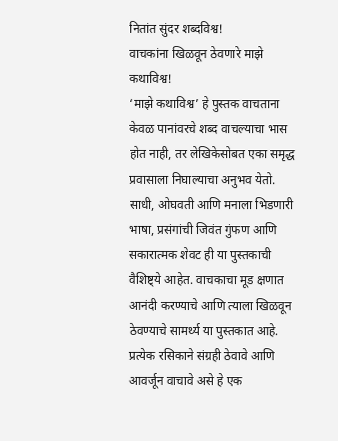नितांत सुंदर शब्दविश्व!
वाचकांना खिळवून ठेवणारे माझे कथाविश्व!
‘माझे कथाविश्व’ हे पुस्तक वाचताना केवळ पानांवरचे शब्द वाचल्याचा भास होत नाही, तर लेखिकेसोबत एका समृद्ध प्रवासाला निघाल्याचा अनुभव येतो. साधी, ओघवती आणि मनाला भिडणारी भाषा, प्रसंगांची जिवंत गुंफण आणि सकारात्मक शेवट ही या पुस्तकाची वैशिष्ट्ये आहेत. वाचकाचा मूड क्षणात आनंदी करण्याचे आणि त्याला खिळवून ठेवण्याचे सामर्थ्य या पुस्तकात आहे. प्रत्येक रसिकाने संग्रही ठेवावे आणि आवर्जून वाचावे असे हे एक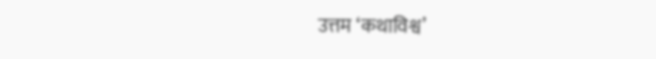उत्तम ‘कथाविश्व’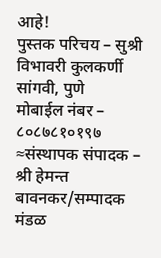आहे!
पुस्तक परिचय – सुश्री विभावरी कुलकर्णी
सांगवी, पुणे
मोबाईल नंबर – ८०८७८१०१९७
≈संस्थापक संपादक – श्री हेमन्त बावनकर/सम्पादक मंडळ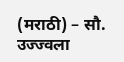(मराठी) – सौ. उज्ज्वला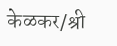केळकर/श्री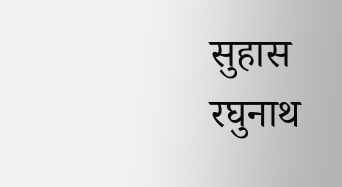सुहास रघुनाथ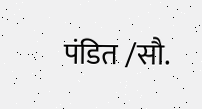पंडित /सौ.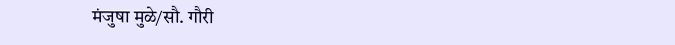मंजुषा मुळे/सौ. गौरी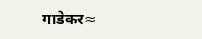गाडेकर≈